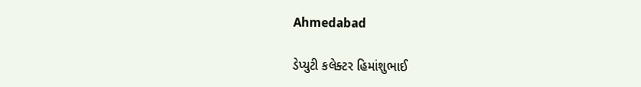Ahmedabad

ડેપ્યુટી કલેક્ટર હિમાંશુભાઈ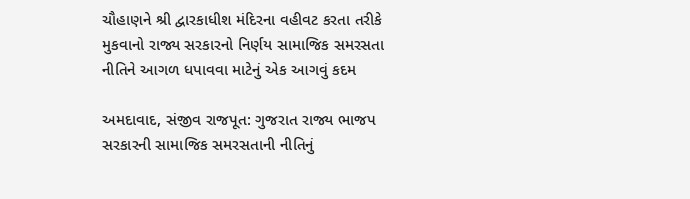ચૌહાણને શ્રી દ્વારકાધીશ મંદિરના વહીવટ કરતા તરીકે મુકવાનો રાજ્ય સરકારનો નિર્ણય સામાજિક સમરસતા નીતિને આગળ ધપાવવા માટેનું એક આગવું કદમ

અમદાવાદ, સંજીવ રાજપૂત: ગુજરાત રાજ્ય ભાજપ સરકારની સામાજિક સમરસતાની નીતિનું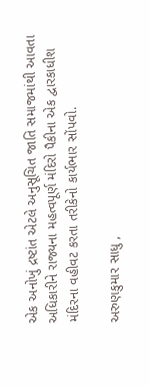એક અનોખું દ્રષ્ટાંત એટલે અનુસૂચિત જાતિ સમાજમાંથી આવતા અધિકારીને રાજ્યના મહત્વપૂર્ણ મંદિરો પૈકીના એક દ્વારકાધીશ મંદિરના વહીવટ કરતા તરીકેનો કાર્યભાર સોંપવો.

અરુણકુમાર સાધુ ,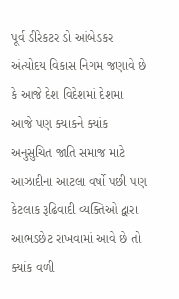પૂર્વ ડીરેકટર ડો આંબેડકર અંત્યોદય વિકાસ નિગમ જણાવે છે કે આજે દેશ વિદેશમાં દેશમા આજે પણ ક્યાકને ક્યાંક અનુસુચિત જાતિ સમાજ માટે આઝાદીના આટલા વર્ષો પછી પણ કેટલાક રૂઢિવાદી વ્યક્તિઓ દ્વારા આભડછેટ રાખવામાં આવે છે તો ક્યાંક વળી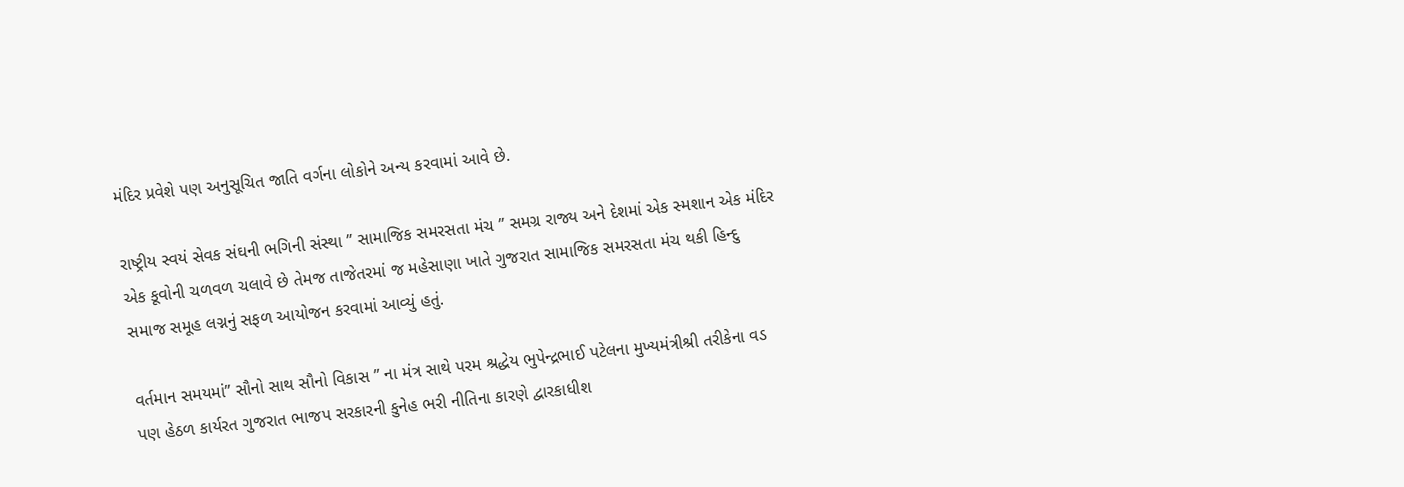મંદિર પ્રવેશે પણ અનુસૂચિત જાતિ વર્ગના લોકોને અન્ય કરવામાં આવે છે.

રાષ્ટ્રીય સ્વયં સેવક સંઘની ભગિની સંસ્થા ” સામાજિક સમરસતા મંચ ” સમગ્ર રાજ્ય અને દેશમાં એક સ્મશાન એક મંદિર એક કૂવોની ચળવળ ચલાવે છે તેમજ તાજેતરમાં જ મહેસાણા ખાતે ગુજરાત સામાજિક સમરસતા મંચ થકી હિન્દુ સમાજ સમૂહ લગ્નનું સફળ આયોજન કરવામાં આવ્યું હતું.

વર્તમાન સમયમાં” સૌનો સાથ સૌનો વિકાસ ” ના મંત્ર સાથે પરમ શ્રદ્ધેય ભુપેન્દ્રભાઈ પટેલના મુખ્યમંત્રીશ્રી તરીકેના વડ પણ હેઠળ કાર્યરત ગુજરાત ભાજપ સરકારની કુનેહ ભરી નીતિના કારણે દ્વારકાધીશ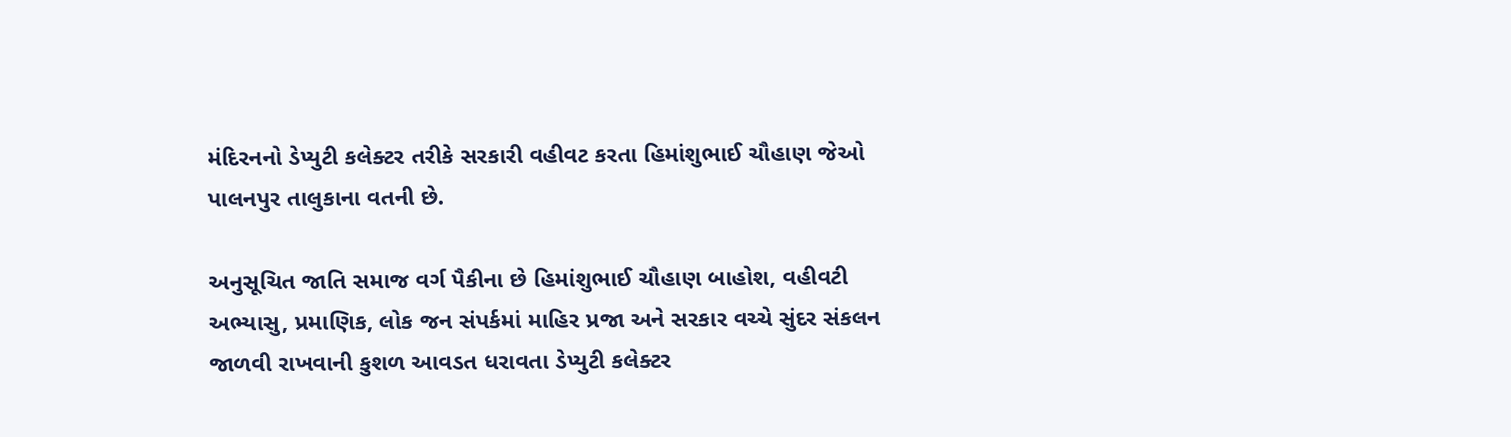મંદિરનનો ડેપ્યુટી કલેક્ટર તરીકે સરકારી વહીવટ કરતા હિમાંશુભાઈ ચૌહાણ જેઓ પાલનપુર તાલુકાના વતની છે.

અનુસૂચિત જાતિ સમાજ વર્ગ પૈકીના છે હિમાંશુભાઈ ચૌહાણ બાહોશ, વહીવટી અભ્યાસુ, પ્રમાણિક, લોક જન સંપર્કમાં માહિર પ્રજા અને સરકાર વચ્ચે સુંદર સંકલન જાળવી રાખવાની કુશળ આવડત ધરાવતા ડેપ્યુટી કલેક્ટર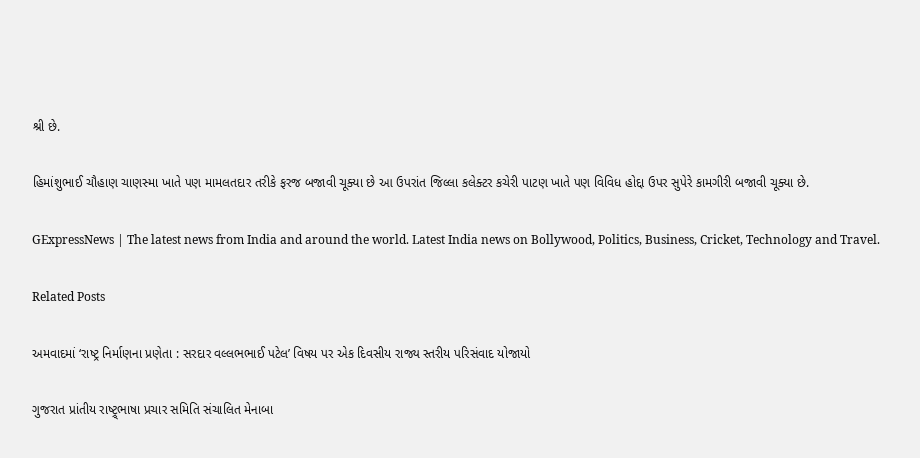શ્રી છે.

હિમાંશુભાઈ ચૌહાણ ચાણસ્મા ખાતે પણ મામલતદાર તરીકે ફરજ બજાવી ચૂક્યા છે આ ઉપરાંત જિલ્લા કલેક્ટર કચેરી પાટણ ખાતે પણ વિવિધ હોદ્દા ઉપર સુપેરે કામગીરી બજાવી ચૂક્યા છે.

GExpressNews | The latest news from India and around the world. Latest India news on Bollywood, Politics, Business, Cricket, Technology and Travel.

Related Posts

અમવાદમાં ‘રાષ્ટ્ર નિર્માણના પ્રણેતા : સરદાર વલ્લભભાઈ પટેલ’ વિષય પર એક દિવસીય રાજ્ય સ્તરીય પરિસંવાદ યોજાયો

ગુજરાત પ્રાંતીય રાષ્ટ્ર્ભાષા પ્રચાર સમિતિ સંચાલિત મેનાબા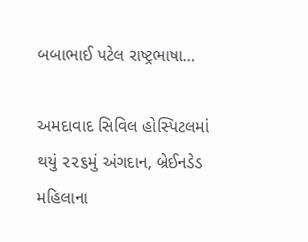બબાભાઈ પટેલ રાષ્ટ્રભાષા…

અમદાવાદ સિવિલ હોસ્પિટલમાં થયું ૨૨૬મું અંગદાન, બ્રેઈનડેડ મહિલાના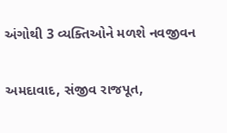અંગોથી 3 વ્યક્તિઓને મળશે નવજીવન

અમદાવાદ, સંજીવ રાજપૂત,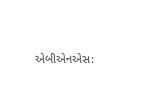એબીએનએસ: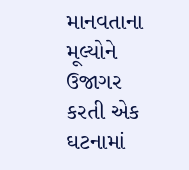માનવતાના મૂલ્યોને ઉજાગર કરતી એક ઘટનામાં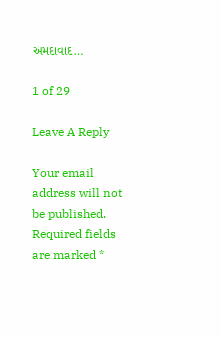અમદાવાદ…

1 of 29

Leave A Reply

Your email address will not be published. Required fields are marked *